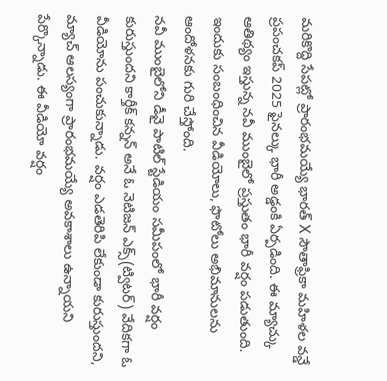మరికొద్ది సేపట్లో ప్రారంభమయ్యే భారత్ X సౌతాఫ్రికా మహిళల వన్డే ప్రపంచకప్ 2025 ఫైనల్కు భారీ అడ్డంకి ఏర్పడింది. ఈ మ్యాచ్కు ఆతిథ్యం ఇస్తున్న నవీ ముంబైలో ప్రస్తుతం భారీ వర్షం పడుతుంది. ఇందుకు సంబంధించిన వీడియోలు, ఫొటోలు అభిమానులను ఆందోళనకు గురి చేస్తోంది.
నవీ ముంబైలోని డీవై పాటిల్ స్టేడియం సమీపంలో భారీ వర్షం కురుస్తుందని కార్తీక్ కన్నన్ అనే ఓ నెటిజన్ ఎక్స్(ట్విటర్) వేదికగా ఓ వీడియోను పంచుకున్నాడు. వర్షం ఎడతెరిపి లేకుండా కురుస్తుందని, మ్యాచ్ ఆలస్యంగా ప్రారంభమయ్యే అవకాశాలు ఉన్నాయని పేర్కొన్నాడు. ఈ వీడియో వర్షం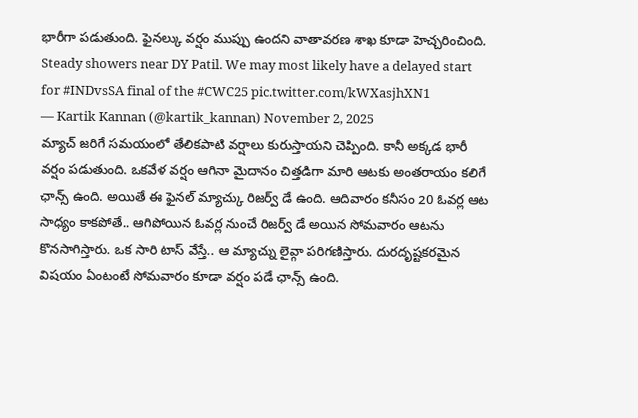భారీగా పడుతుంది. ఫైనల్కు వర్షం ముప్పు ఉందని వాతావరణ శాఖ కూడా హెచ్చరించింది.
Steady showers near DY Patil. We may most likely have a delayed start for #INDvsSA final of the #CWC25 pic.twitter.com/kWXasjhXN1
— Kartik Kannan (@kartik_kannan) November 2, 2025
మ్యాచ్ జరిగే సమయంలో తేలికపాటి వర్షాలు కురుస్తాయని చెప్పింది. కానీ అక్కడ భారీ వర్షం పడుతుంది. ఒకవేళ వర్షం ఆగినా మైదానం చిత్తడిగా మారి ఆటకు అంతరాయం కలిగే ఛాన్స్ ఉంది. అయితే ఈ ఫైనల్ మ్యాచ్కు రిజర్వ్ డే ఉంది. ఆదివారం కనీసం 20 ఓవర్ల ఆట సాధ్యం కాకపోతే.. ఆగిపోయిన ఓవర్ల నుంచే రిజర్వ్ డే అయిన సోమవారం ఆటను కొనసాగిస్తారు. ఒక సారి టాస్ వేస్తే.. ఆ మ్యాచ్ను లైవ్గా పరిగణిస్తారు. దురదృష్టకరమైన విషయం ఏంటంటే సోమవారం కూడా వర్షం పడే ఛాన్స్ ఉంది.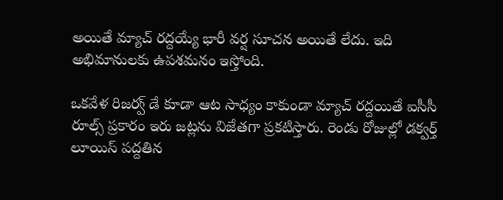అయితే మ్యాచ్ రద్దయ్యే భారీ వర్ష సూచన అయితే లేదు. ఇది అభిమానులకు ఉపశమనం ఇస్తోంది.

ఒకవేళ రిజర్వ్ డే కూడా ఆట సాధ్యం కాకుండా మ్యాచ్ రద్దయితే ఐసీసీ రూల్స్ ప్రకారం ఇరు జట్లను విజేతగా ప్రకటిస్తారు. రెండు రోజుల్లో డక్వర్త్ లూయిస్ పద్దతిన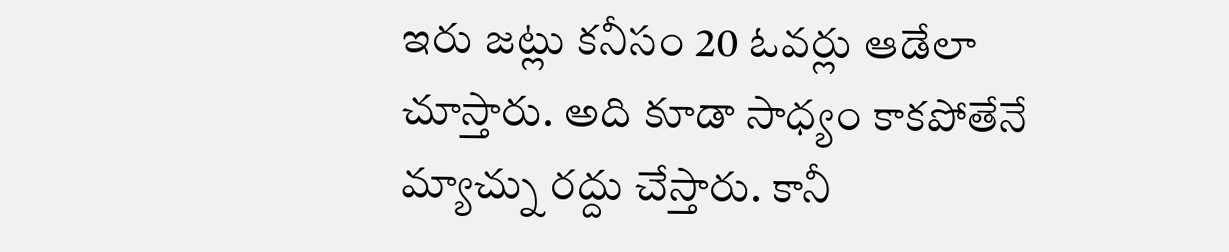ఇరు జట్లు కనీసం 20 ఓవర్లు ఆడేలా చూస్తారు. అది కూడా సాధ్యం కాకపోతేనే మ్యాచ్ను రద్దు చేస్తారు. కానీ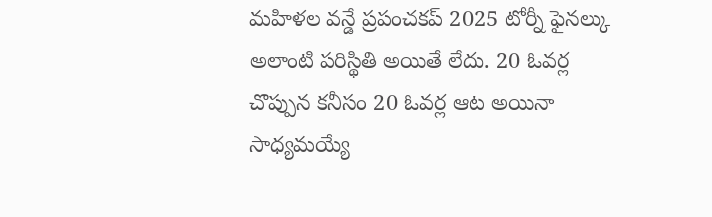మహిళల వన్డే ప్రపంచకప్ 2025 టోర్నీ ఫైనల్కు అలాంటి పరిస్థితి అయితే లేదు. 20 ఓవర్ల చొప్పున కనీసం 20 ఓవర్ల ఆట అయినా సాధ్యమయ్యే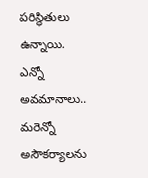పరిస్థితులు ఉన్నాయి.
ఎన్నో అవమానాలు.. మరెన్నో అసౌకర్యాలను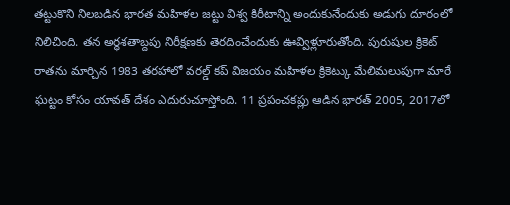తట్టుకొని నిలబడిన భారత మహిళల జట్టు విశ్వ కిరీటాన్ని అందుకునేందుకు అడుగు దూరంలో నిలిచింది. తన అర్ధశతాబ్దపు నిరీక్షణకు తెరదించేందుకు ఊవ్విళ్లూరుతోంది. పురుషుల క్రికెట్ రాతను మార్చిన 1983 తరహాలో వరల్డ్ కప్ విజయం మహిళల క్రికెట్కు మేలిమలుపుగా మారే ఘట్టం కోసం యావత్ దేశం ఎదురుచూస్తోంది. 11 ప్రపంచకప్లు ఆడిన భారత్ 2005, 2017లో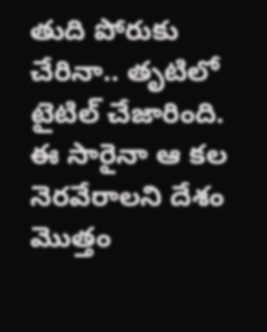తుది పోరుకు చేరినా.. తృటిలో టైటిల్ చేజారింది. ఈ సారైనా ఆ కల నెరవేరాలని దేశం మొత్తం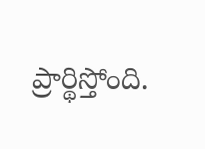ప్రార్థిస్తోంది.